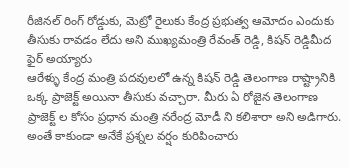రీజినల్ రింగ్ రోడ్డుకు, మెట్రో రైలుకు కేంద్ర ప్రభుత్వ ఆమోదం ఎందుకు తీసుకు రావడం లేదు అని ముఖ్యమంత్రి రేవంత్ రెడ్డి, కిషన్ రెడ్డిమీద ఫైర్ అయ్యారు
ఆరేళ్ళు కేంద్ర మంత్రి పదవులలో ఉన్న కిషన్ రెడ్డి తెలంగాణ రాష్ట్రానికి ఒక్క ప్రాజెక్ట్ అయినా తీసుకు వచ్చారా. మీరు ఏ రోజైన తెలంగాణ ప్రాజెక్ట్ ల కోసం ప్రధాన మంత్రి నరేంద్ర మోడీ ని కలిశారా అని అడిగారు. అంతే కాకుండా అనేకే ప్రశ్నల వర్షం కురిపించారు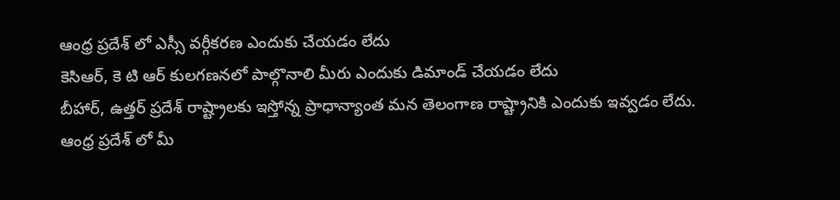ఆంధ్ర ప్రదేశ్ లో ఎస్సీ వర్గీకరణ ఎందుకు చేయడం లేదు
కెసిఆర్, కె టి ఆర్ కులగణనలో పాల్గొనాలి మీరు ఎందుకు డిమాండ్ చేయడం లేదు
బీహార్, ఉత్తర్ ప్రదేశ్ రాష్ట్రాలకు ఇస్తోన్న ప్రాధాన్యాంత మన తెలంగాణ రాష్ట్రానికి ఎందుకు ఇవ్వడం లేదు.
ఆంధ్ర ప్రదేశ్ లో మీ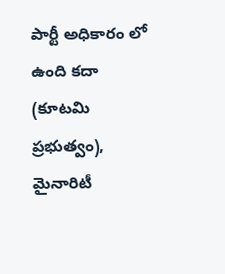పార్టీ అధికారం లో ఉంది కదా (కూటమి ప్రభుత్వం), మైనారిటీ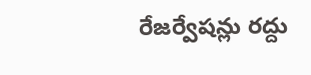రేజర్వేషన్లు రద్దు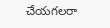చేయగలరా